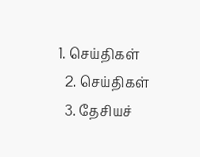1. செய்திகள்
  2. செய்திகள்
  3. தேசியச்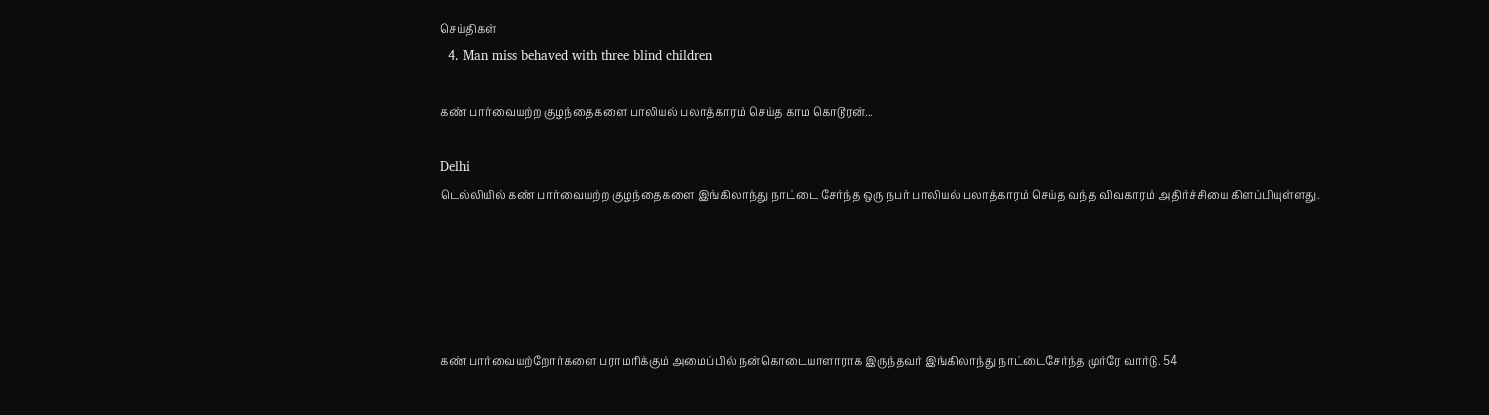செய்திகள்
  4. Man miss behaved with three blind children

கண் பார்வையற்ற குழந்தைகளை பாலியல் பலாத்காரம் செய்த காம கொடூரன்...

Delhi
டெல்லியில் கண் பார்வையற்ற குழந்தைகளை இங்கிலாந்து நாட்டை சேர்ந்த ஒரு நபர் பாலியல் பலாத்காரம் செய்த வந்த விவகாரம் அதிர்ச்சியை கிளப்பியுள்ளது.





கண் பார்வையற்றோர்களை பராமரிக்கும் அமைப்பில் நன்கொடையாளாராக இருந்தவர் இங்கிலாந்து நாட்டைசேர்ந்த முர்ரே வார்டு. 54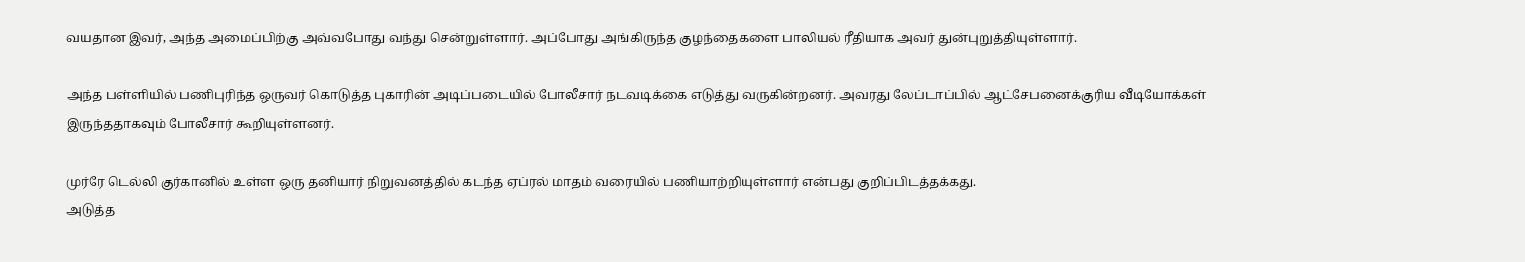வயதான இவர், அந்த அமைப்பிற்கு அவ்வபோது வந்து சென்றுள்ளார். அப்போது அங்கிருந்த குழந்தைகளை பாலியல் ரீதியாக அவர் துன்புறுத்தியுள்ளார்.

அந்த பள்ளியில் பணிபுரிந்த ஒருவர் கொடுத்த புகாரின் அடிப்படையில் போலீசார் நடவடிக்கை எடுத்து வருகின்றனர். அவரது லேப்டாப்பில் ஆட்சேபனைக்குரிய வீடியோக்கள் இருந்ததாகவும் போலீசார் கூறியுள்ளனர்.

முர்ரே டெல்லி குர்கானில் உள்ள ஒரு தனியார் நிறுவனத்தில் கடந்த ஏப்ரல் மாதம் வரையில் பணியாற்றியுள்ளார் என்பது குறிப்பிடத்தக்கது.
அடுத்த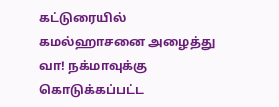கட்டுரையில்
கமல்ஹாசனை அழைத்து வா! நக்மாவுக்கு கொடுக்கப்பட்ட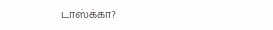டாஸ்க்கா?